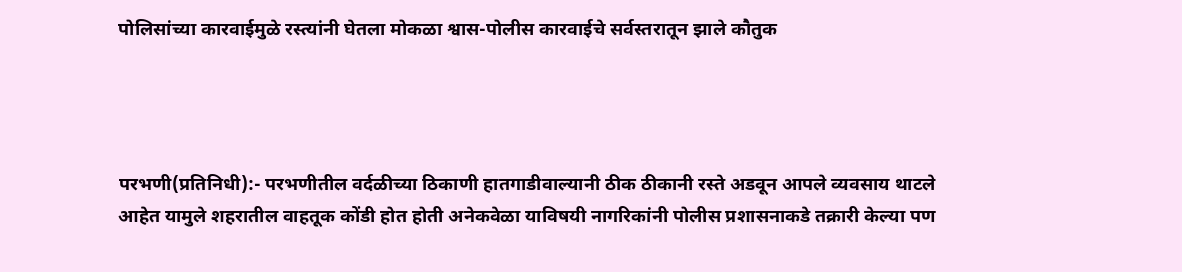पोलिसांच्या कारवाईमुळे रस्त्यांनी घेतला मोकळा श्वास-पोलीस कारवाईचे सर्वस्तरातून झाले कौतुक




परभणी(प्रतिनिधी):- परभणीतील वर्दळीच्या ठिकाणी हातगाडीवाल्यानी ठीक ठीकानी रस्ते अडवून आपले व्यवसाय थाटले आहेत यामुले शहरातील वाहतूक कोंडी होत होती अनेकवेळा याविषयी नागरिकांनी पोलीस प्रशासनाकडे तक्रारी केल्या पण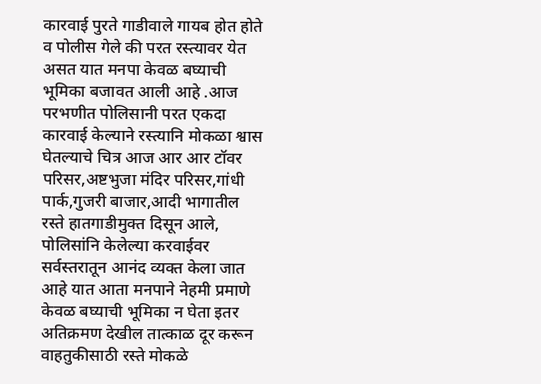कारवाई पुरते गाडीवाले गायब होत होते व पोलीस गेले की परत रस्त्यावर येत असत यात मनपा केवळ बघ्याची भूमिका बजावत आली आहे .आज परभणीत पोलिसानी परत एकदा कारवाई केल्याने रस्त्यानि मोकळा श्वास घेतल्याचे चित्र आज आर आर टॉवर परिसर,अष्टभुजा मंदिर परिसर,गांधी पार्क,गुजरी बाजार,आदी भागातील रस्ते हातगाडीमुक्त दिसून आले, पोलिसांनि केलेल्या करवाईवर सर्वस्तरातून आनंद व्यक्त केला जात आहे यात आता मनपाने नेहमी प्रमाणे केवळ बघ्याची भूमिका न घेता इतर अतिक्रमण देखील तात्काळ दूर करून वाहतुकीसाठी रस्ते मोकळे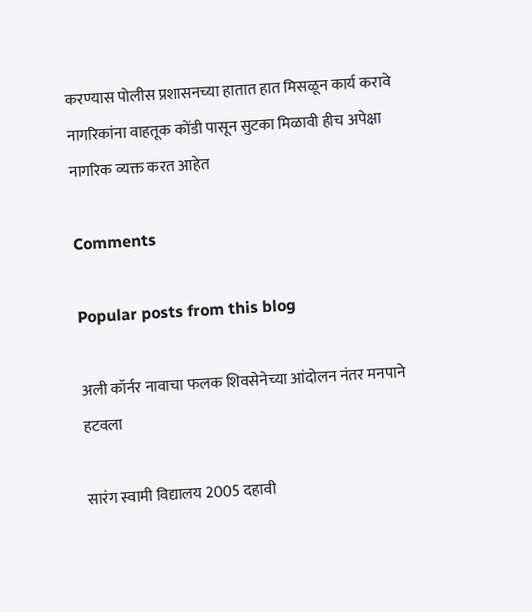करण्यास पोलीस प्रशासनच्या हातात हात मिसळून कार्य करावे नागरिकांना वाहतूक कोंडी पासून सुटका मिळावी हीच अपेक्षा नागरिक व्यक्त करत आहेत

Comments

Popular posts from this blog

अली कॉर्नर नावाचा फलक शिवसेनेच्या आंदोलन नंतर मनपाने हटवला

सारंग स्वामी विद्यालय 2005 दहावी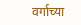वर्गाच्या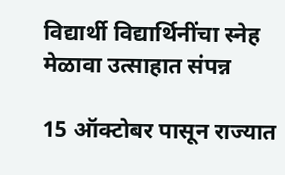विद्यार्थी विद्यार्थिनींचा स्नेह मेळावा उत्साहात संपन्न

15 ऑक्टोबर पासून राज्यात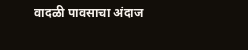वादळी पावसाचा अंदाज